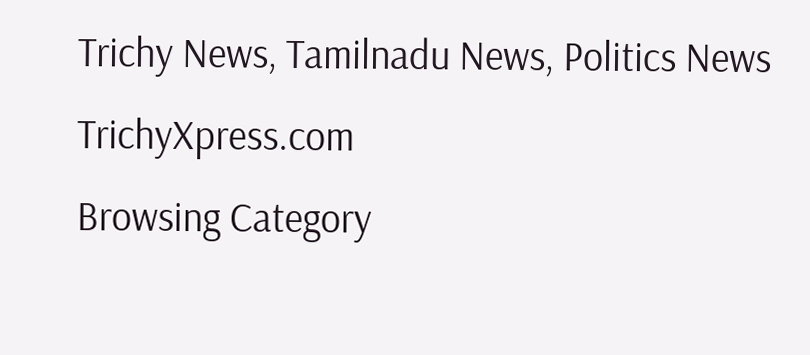Trichy News, Tamilnadu News, Politics News TrichyXpress.com
Browsing Category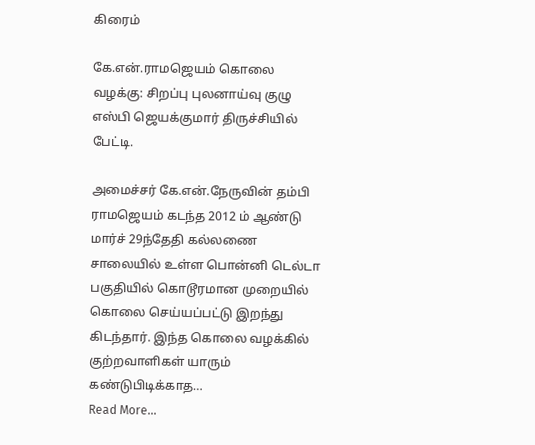கிரைம்

கே.என்.ராமஜெயம் கொலை வழக்கு: சிறப்பு புலனாய்வு குழு எஸ்பி ஜெயக்குமார் திருச்சியில் பேட்டி.

அமைச்சர் கே.என்.நேருவின் தம்பி ராமஜெயம் கடந்த 2012 ம் ஆண்டு மார்ச் 29ந்தேதி கல்லணை சாலையில் உள்ள பொன்னி டெல்டா பகுதியில் கொடூரமான முறையில் கொலை செய்யப்பட்டு இறந்து கிடந்தார். இந்த கொலை வழக்கில் குற்றவாளிகள் யாரும் கண்டுபிடிக்காத…
Read More...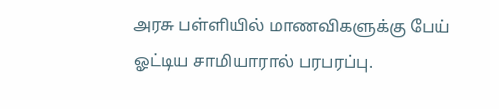அரசு பள்ளியில் மாணவிகளுக்கு பேய் ஓட்டிய சாமியாரால் பரபரப்பு.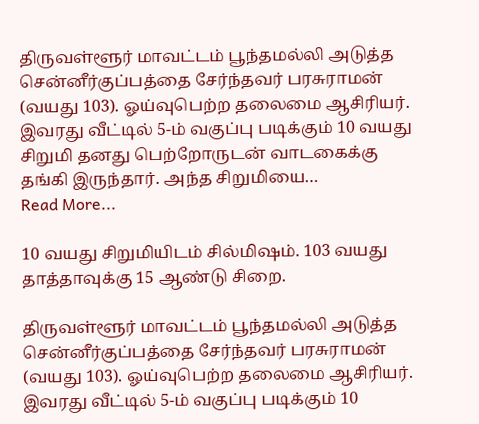திருவள்ளூர் மாவட்டம் பூந்தமல்லி அடுத்த சென்னீர்குப்பத்தை சேர்ந்தவர் பரசுராமன் (வயது 103). ஓய்வுபெற்ற தலைமை ஆசிரியர். இவரது வீட்டில் 5-ம் வகுப்பு படிக்கும் 10 வயது சிறுமி தனது பெற்றோருடன் வாடகைக்கு தங்கி இருந்தார். அந்த சிறுமியை…
Read More...

10 வயது சிறுமியிடம் சில்மிஷம். 103 வயது தாத்தாவுக்கு 15 ஆண்டு சிறை.

திருவள்ளூர் மாவட்டம் பூந்தமல்லி அடுத்த சென்னீர்குப்பத்தை சேர்ந்தவர் பரசுராமன் (வயது 103). ஓய்வுபெற்ற தலைமை ஆசிரியர். இவரது வீட்டில் 5-ம் வகுப்பு படிக்கும் 10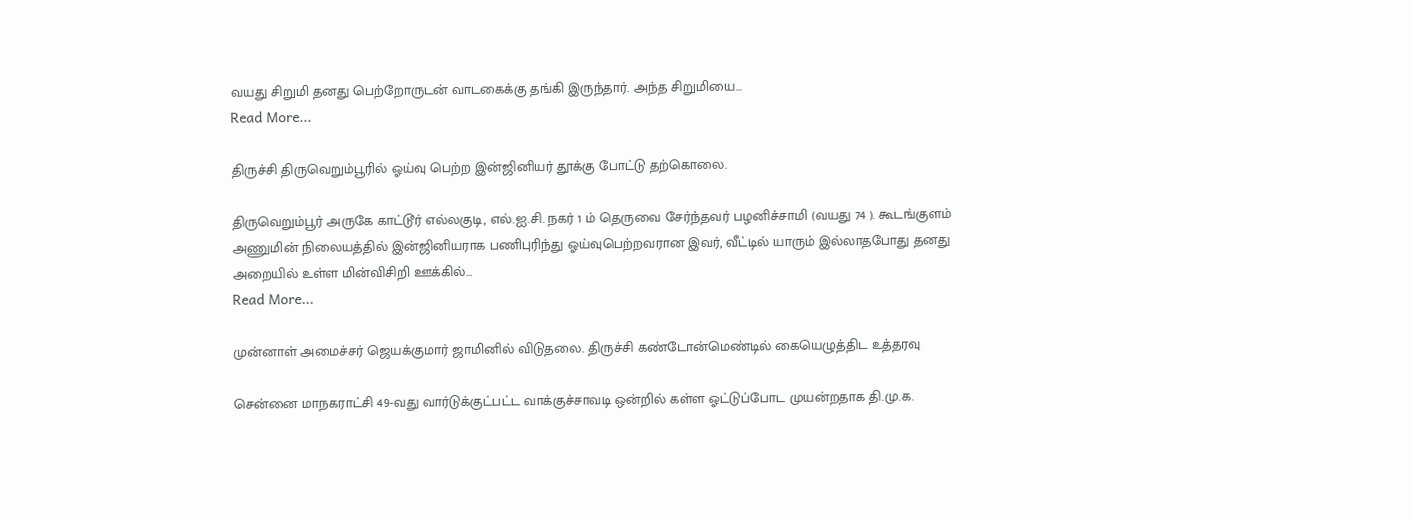வயது சிறுமி தனது பெற்றோருடன் வாடகைக்கு தங்கி இருந்தார். அந்த சிறுமியை…
Read More...

திருச்சி திருவெறும்பூரில் ஓய்வு பெற்ற இன்ஜினியர் தூக்கு போட்டு தற்கொலை.

திருவெறும்பூர் அருகே காட்டூர் எல்லகுடி, எல்.ஐ.சி. நகர் 1 ம் தெருவை சேர்ந்தவர் பழனிச்சாமி (வயது 74 ). கூடங்குளம் அணுமின் நிலையத்தில் இன்ஜினியராக பணிபுரிந்து ஓய்வுபெற்றவரான இவர், வீட்டில் யாரும் இல்லாதபோது தனது அறையில் உள்ள மின்விசிறி ஊக்கில்…
Read More...

முன்னாள் அமைச்சர் ஜெயக்குமார் ஜாமினில் விடுதலை. திருச்சி கண்டோன்மெண்டில் கையெழுத்திட உத்தரவு

சென்னை மாநகராட்சி 49-வது வார்டுக்குட்பட்ட வாக்குச்சாவடி ஒன்றில் கள்ள ஓட்டுப்போட முயன்றதாக தி.மு.க.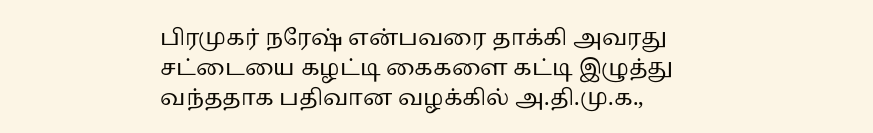பிரமுகர் நரேஷ் என்பவரை தாக்கி அவரது சட்டையை கழட்டி கைகளை கட்டி இழுத்து வந்ததாக பதிவான வழக்கில் அ.தி.மு.க.,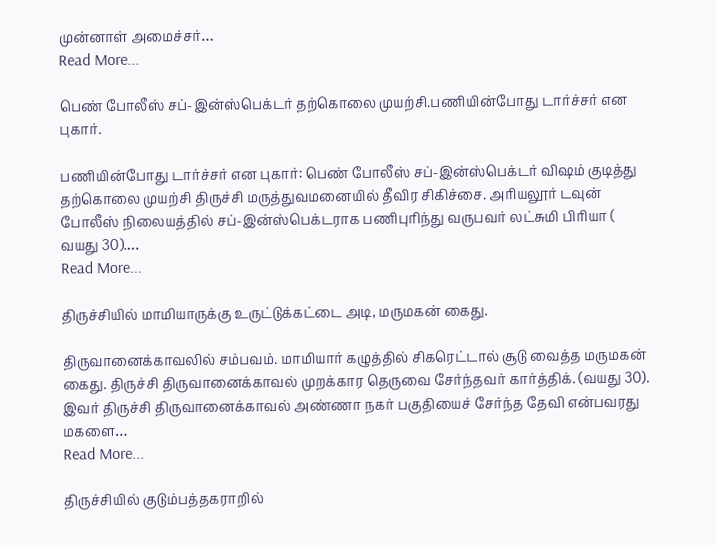முன்னாள் அமைச்சர்…
Read More...

பெண் போலீஸ் சப்-இன்ஸ்பெக்டர் தற்கொலை முயற்சி.பணியின்போது டார்ச்சர் என புகார்.

பணியின்போது டார்ச்சர் என புகார்: பெண் போலீஸ் சப்-இன்ஸ்பெக்டர் விஷம் குடித்து தற்கொலை முயற்சி திருச்சி மருத்துவமனையில் தீவிர சிகிச்சை. அரியலூர் டவுன் போலீஸ் நிலையத்தில் சப்-இன்ஸ்பெக்டராக பணிபுரிந்து வருபவர் லட்சுமி பிரியா ( வயது 30).…
Read More...

திருச்சியில் மாமியாருக்கு உருட்டுக்கட்டை அடி, மருமகன் கைது.

திருவானைக்காவலில் சம்பவம். மாமியார் கழுத்தில் சிகரெட்டால் சூடு வைத்த மருமகன் கைது. திருச்சி திருவானைக்காவல் முறக்கார தெருவை சேர்ந்தவர் கார்த்திக். (வயது 30). இவர் திருச்சி திருவானைக்காவல் அண்ணா நகர் பகுதியைச் சேர்ந்த தேவி என்பவரது மகளை…
Read More...

திருச்சியில் குடும்பத்தகராறில்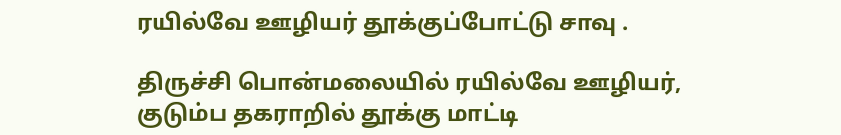ரயில்வே ஊழியர் தூக்குப்போட்டு சாவு .

திருச்சி பொன்மலையில் ரயில்வே ஊழியர், குடும்ப தகராறில் தூக்கு மாட்டி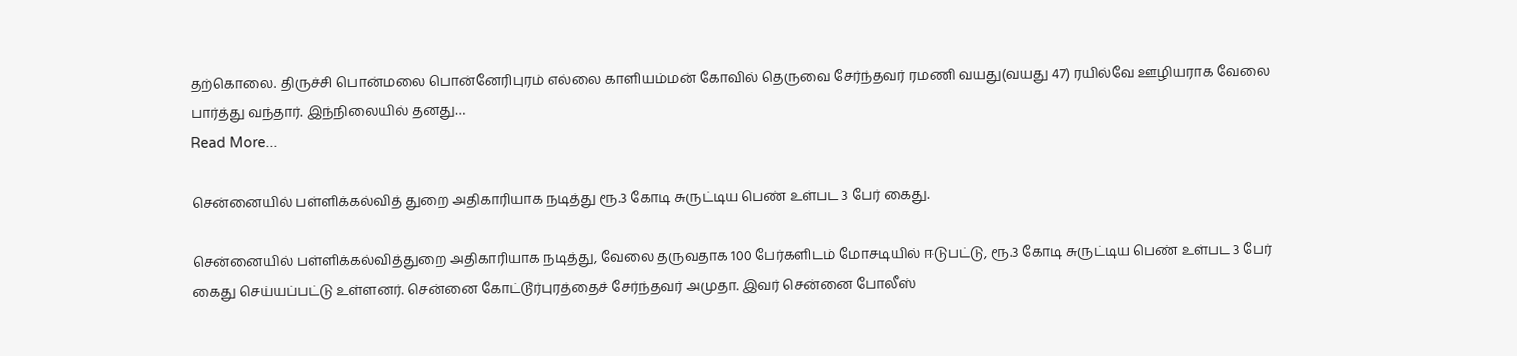தற்கொலை. திருச்சி பொன்மலை பொன்னேரிபுரம் எல்லை காளியம்மன் கோவில் தெருவை சேர்ந்தவர் ரமணி வயது(வயது 47) ரயில்வே ஊழியராக வேலை பார்த்து வந்தார். இந்நிலையில் தனது…
Read More...

சென்னையில் பள்ளிக்கல்வித் துறை அதிகாரியாக நடித்து ரூ.3 கோடி சுருட்டிய பெண் உள்பட 3 பேர் கைது.

சென்னையில் பள்ளிக்கல்வித்துறை அதிகாரியாக நடித்து, வேலை தருவதாக 100 பேர்களிடம் மோசடியில் ஈடுபட்டு, ரூ.3 கோடி சுருட்டிய பெண் உள்பட 3 பேர் கைது செய்யப்பட்டு உள்ளனர். சென்னை கோட்டூர்புரத்தைச் சேர்ந்தவர் அமுதா. இவர் சென்னை போலீஸ்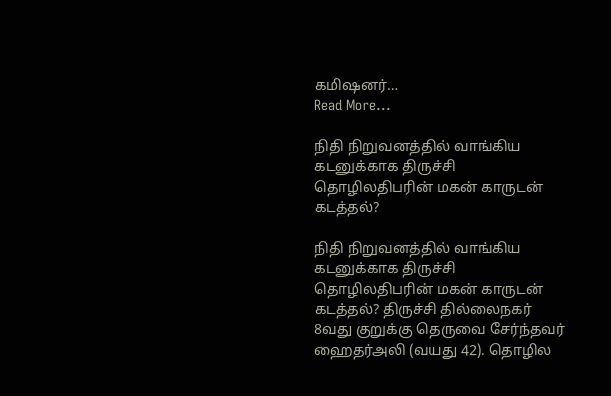கமிஷனர்…
Read More...

நிதி நிறுவனத்தில் வாங்கிய கடனுக்காக திருச்சி தொழிலதிபரின் மகன் காருடன் கடத்தல்?

நிதி நிறுவனத்தில் வாங்கிய கடனுக்காக திருச்சி தொழிலதிபரின் மகன் காருடன் கடத்தல்? திருச்சி தில்லைநகர் 8வது குறுக்கு தெருவை சேர்ந்தவர் ஹைதர்அலி (வயது 42). தொழில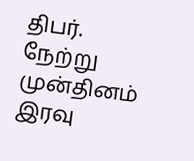திபர். நேற்று முன்தினம் இரவு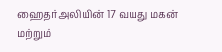ஹைதர்அலியின் 17 வயது மகன் மற்றும்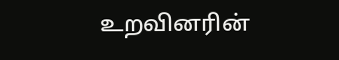உறவினரின்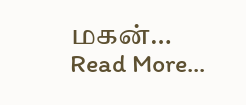மகன்…
Read More...